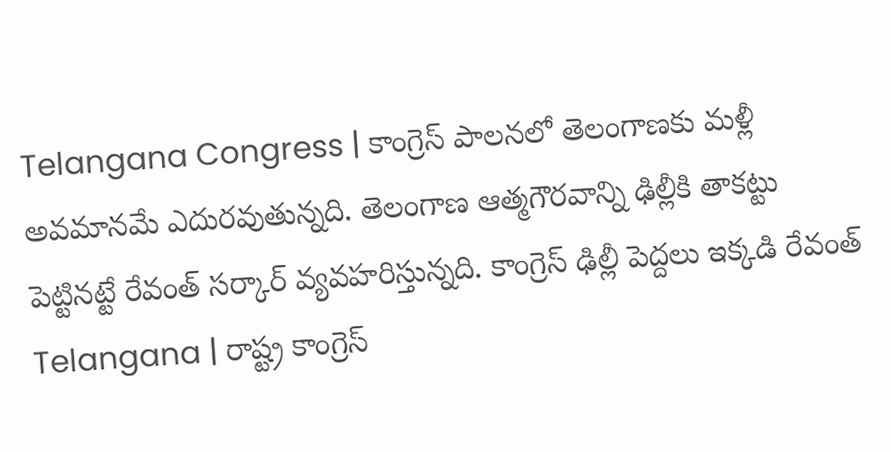Telangana Congress | కాంగ్రెస్ పాలనలో తెలంగాణకు మళ్లీ అవమానమే ఎదురవుతున్నది. తెలంగాణ ఆత్మగౌరవాన్ని ఢిల్లీకి తాకట్టు పెట్టినట్టే రేవంత్ సర్కార్ వ్యవహరిస్తున్నది. కాంగ్రెస్ ఢిల్లీ పెద్దలు ఇక్కడి రేవంత్
Telangana | రాష్ట్ర కాంగ్రెస్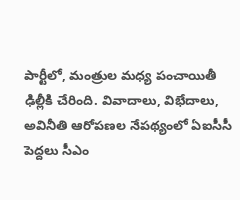పార్టీలో, మంత్రుల మధ్య పంచాయితీ ఢిల్లీకి చేరింది. వివాదాలు, విభేదాలు, అవినీతి ఆరోపణల నేపథ్యంలో ఏఐసీసీ పెద్దలు సీఎం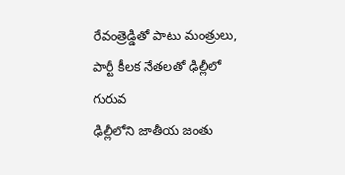రేవంత్రెడ్డితో పాటు మంత్రులు, పార్టీ కీలక నేతలతో ఢిల్లీలో గురువ
ఢిల్లీలోని జాతీయ జంతు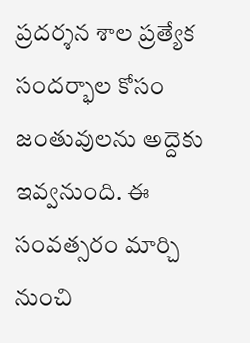ప్రదర్శన శాల ప్రత్యేక సందర్భాల కోసం జంతువులను అద్దెకు ఇవ్వనుంది. ఈ సంవత్సరం మార్చి నుంచి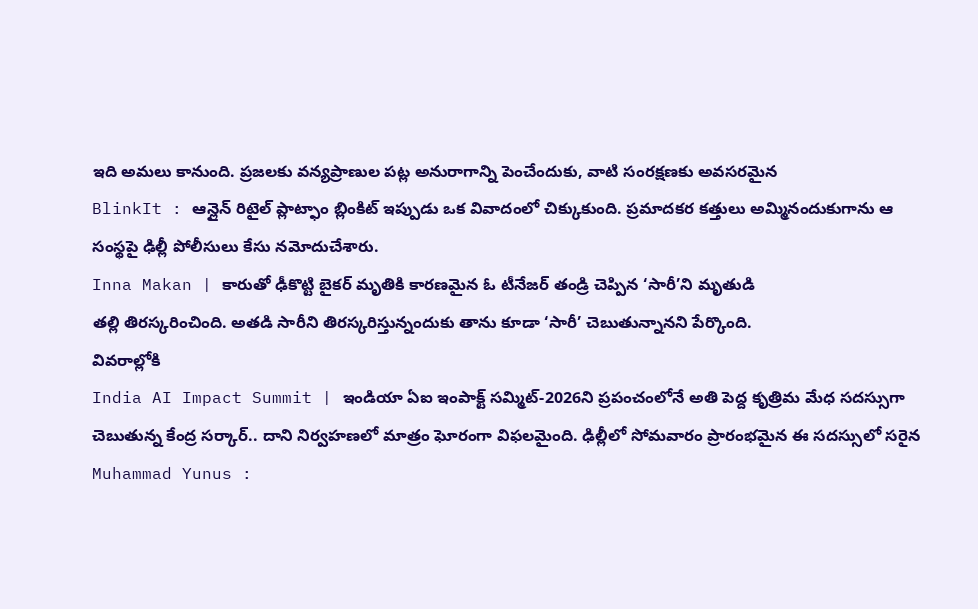ఇది అమలు కానుంది. ప్రజలకు వన్యప్రాణుల పట్ల అనురాగాన్ని పెంచేందుకు, వాటి సంరక్షణకు అవసరమైన
BlinkIt : ఆన్లైన్ రిటైల్ ప్లాట్ఫాం బ్లింకిట్ ఇప్పుడు ఒక వివాదంలో చిక్కుకుంది. ప్రమాదకర కత్తులు అమ్మినందుకుగాను ఆ సంస్థపై ఢిల్లీ పోలీసులు కేసు నమోదుచేశారు.
Inna Makan | కారుతో ఢీకొట్టి బైకర్ మృతికి కారణమైన ఓ టీనేజర్ తండ్రి చెప్పిన ‘సారీ’ని మృతుడి
తల్లి తిరస్కరించింది. అతడి సారీని తిరస్కరిస్తున్నందుకు తాను కూడా ‘సారీ’ చెబుతున్నానని పేర్కొంది.
వివరాల్లోకి
India AI Impact Summit | ఇండియా ఏఐ ఇంపాక్ట్ సమ్మిట్-2026ని ప్రపంచంలోనే అతి పెద్ద కృత్రిమ మేధ సదస్సుగా చెబుతున్న కేంద్ర సర్కార్.. దాని నిర్వహణలో మాత్రం ఘోరంగా విఫలమైంది. ఢిల్లీలో సోమవారం ప్రారంభమైన ఈ సదస్సులో సరైన
Muhammad Yunus :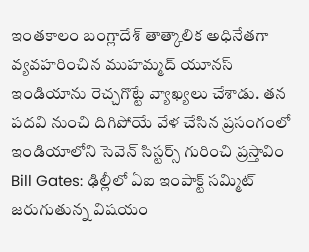ఇంతకాలం బంగ్లాదేశ్ తాత్కాలిక అధినేతగా వ్యవహరించిన ముహమ్మద్ యూనస్ ఇండియాను రెచ్చగొట్టే వ్యాఖ్యలు చేశాడు. తన పదవి నుంచి దిగిపోయే వేళ చేసిన ప్రసంగంలో ఇండియాలోని సెవెన్ సిస్టర్స్ గురించి ప్రస్తావిం
Bill Gates: ఢిల్లీలో ఏఐ ఇంపాక్ట్ సమ్మిట్ జరుగుతున్న విషయం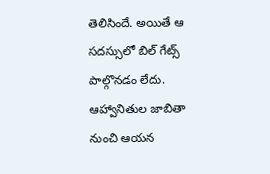తెలిసిందే. అయితే ఆ సదస్సులో బిల్ గేట్స్ పాల్గొనడం లేదు. ఆహ్వానితుల జాబితా నుంచి ఆయన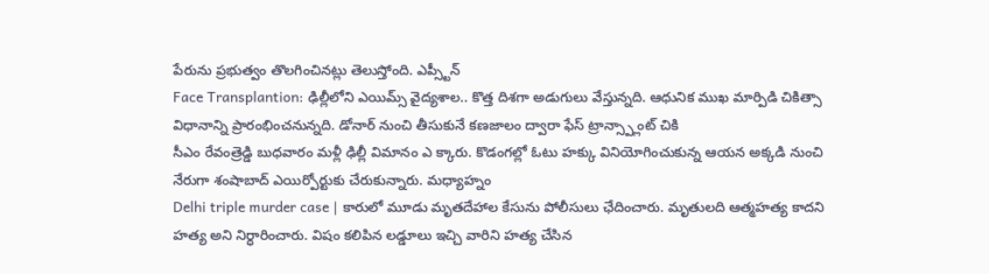పేరును ప్రభుత్వం తొలగించినట్లు తెలుస్తోంది. ఎప్స్టీన్
Face Transplantion: ఢిల్లీలోని ఎయిమ్స్ వైద్యశాల.. కొత్త దిశగా అడుగులు వేస్తున్నది. ఆధునిక ముఖ మార్పిడి చికిత్సా విధానాన్ని ప్రారంభించనున్నది. డోనార్ నుంచి తీసుకునే కణజాలం ద్వారా ఫేస్ ట్రాన్స్ప్లాంట్ చికి
సీఎం రేవంత్రెడ్డి బుధవారం మళ్లీ ఢిల్లీ విమానం ఎ క్కారు. కొడంగల్లో ఓటు హక్కు వినియోగించుకున్న ఆయన అక్కడి నుంచి నేరుగా శంషాబాద్ ఎయిర్పోర్టుకు చేరుకున్నారు. మధ్యాహ్నం
Delhi triple murder case | కారులో మూడు మృతదేహాల కేసును పోలీసులు ఛేదించారు. మృతులది ఆత్మహత్య కాదని హత్య అని నిర్ధారించారు. విషం కలిపిన లడ్డూలు ఇచ్చి వారిని హత్య చేసిన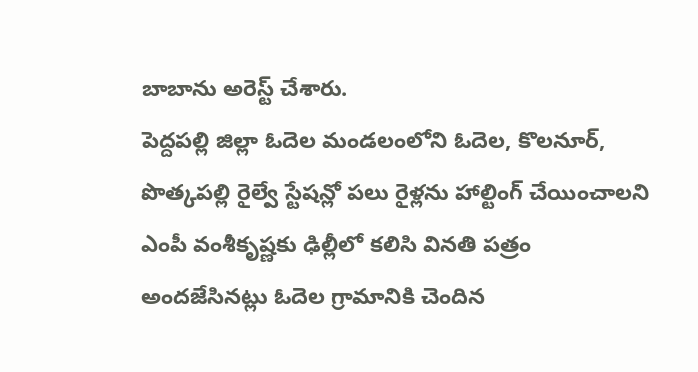బాబాను అరెస్ట్ చేశారు.
పెద్దపల్లి జిల్లా ఓదెల మండలంలోని ఓదెల, కొలనూర్, పొత్కపల్లి రైల్వే స్టేషన్లో పలు రైళ్లను హాల్టింగ్ చేయించాలని ఎంపీ వంశీకృష్ణకు ఢిల్లీలో కలిసి వినతి పత్రం అందజేసినట్లు ఓదెల గ్రామానికి చెందిన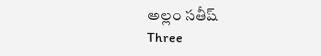అల్లం సతీష్
Three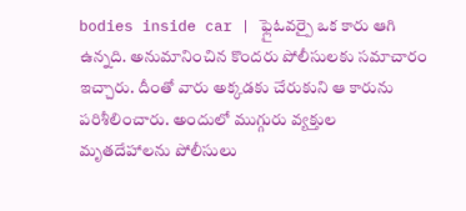bodies inside car | ఫ్లైఓవర్పై ఒక కారు ఆగి ఉన్నది. అనుమానించిన కొందరు పోలీసులకు సమాచారం ఇచ్చారు. దీంతో వారు అక్కడకు చేరుకుని ఆ కారును పరిశీలించారు. అందులో ముగ్గురు వ్యక్తుల మృతదేహాలను పోలీసులు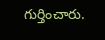గుర్తించారు.